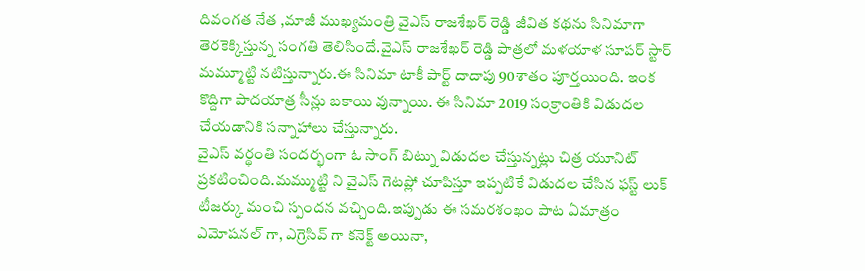దివంగత నేత ,మాజీ ముఖ్యమంత్రి వైఎస్ రాజశేఖర్ రెడ్డి జీవిత కథను సినిమాగా తెరకెక్కిస్తున్న సంగతి తెలిసిందే.వైఎస్ రాజశేఖర్ రెడ్డి పాత్రలో మళయాళ సూపర్ స్టార్ మమ్మూట్టి నటిస్తున్నారు.ఈ సినిమా టాకీ పార్ట్ దాదాపు 90శాతం పూర్తయింది. ఇంక కొద్దిగా పాదయాత్ర సీన్లు బకాయి వున్నాయి. ఈ సినిమా 2019 సంక్రాంతికి విడుదల చేయడానికి సన్నాహాలు చేస్తున్నారు.
వైఎస్ వర్థంతి సందర్భంగా ఓ సాంగ్ బిట్ను విడుదల చేస్తున్నట్లు చిత్ర యూనిట్ ప్రకటించింది.మమ్ముట్టి ని వైఎస్ గెటప్లో చూపిస్తూ ఇప్పటికే విడుదల చేసిన ఫస్ట్ లుక్ టీజర్కు మంచి స్పందన వచ్చింది.ఇప్పుడు ఈ సమరశంఖం పాట ఏమాత్రం ఎమోషనల్ గా, ఎగ్రెసివ్ గా కనెక్ట్ అయినా,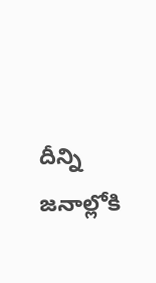దీన్ని జనాల్లోకి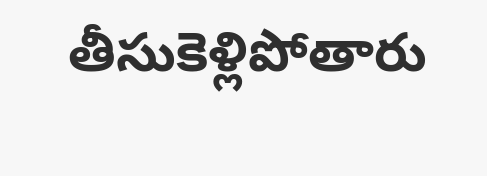తీసుకెళ్లిపోతారు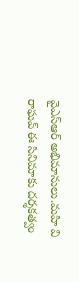వైఎస్ఆర్ అభిమానులు.మహి వి రాఘవ్ ఈ సినిమాకు దర్శకత్వం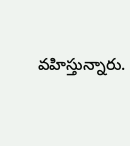వహిస్తున్నారు.